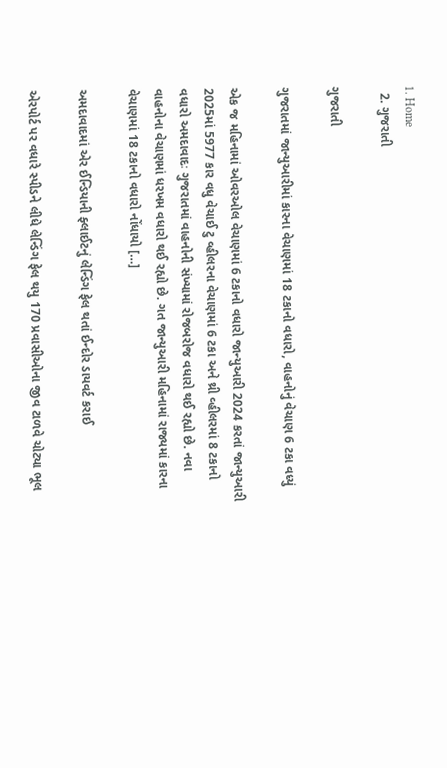1. Home
  2. ગુજરાતી

ગુજરાતી

ગુજરાતમાં જાન્યુઆરીમાં કારના વેચાણમાં 18 ટકાનો વધારો, વાહનોનું વેચાણ 6 ટકા વધ્યું

એક જ મહિનામાં ઓવરઓલ વેચાણમાં 6 ટકાનો વધારો જાન્યુઆરી 2024 કરતાં જાન્યુઆરી 2025માં 5977 કાર વધુ વેચાઈ ટુ વ્હીલરના વેચાણમાં 6 ટકા અને થ્રી વ્હીલરમાં 8 ટકાનો વધારો અમદાવાદઃ ગુજરાતમાં વાહનોની સંખ્યામાં રોજબરોજ વધારો થઈ રહ્યો છે. નવા વાહનોના વેચાણમાં ધરખમ વધારો થઈ રહ્યો છે. ગત જાન્યુઆરી મહિનામાં રાજ્યમાં કારના વેચાણમાં 18 ટકાનો વધારો નોંધાયો […]

અમદાવાદમાં એર ઈન્ડિયાની ફ્લાઈટનું લેન્ડિંગ ફેલ થતાં ઈન્દોર ડાયવર્ટ કરાઈ

એરપોર્ટ પર વધારે સ્પીડને લીધે લેન્ડિંગ ફેલ થયુ 170 પ્રવાસીઓના જીવ ટાળવે ચોટ્યા ભૂલ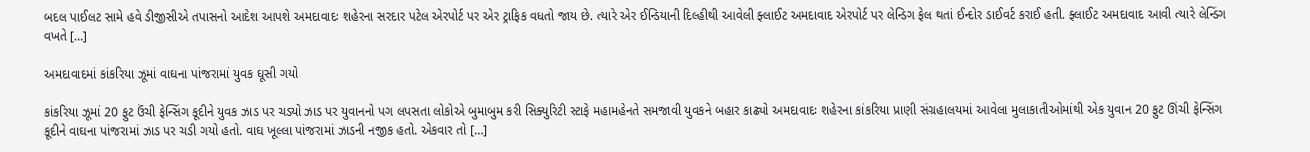બદલ પાઈલટ સામે હવે ડીજીસીએ તપાસનો આદેશ આપશે અમદાવાદઃ શહેરના સરદાર પટેલ એરપોર્ટ પર એર ટ્રાફિક વધતો જાય છે. ત્યારે એર ઈન્ડિયાની દિલ્હીથી આવેલી ફ્લાઈટ અમદાવાદ એરપોર્ટ પર લેન્ડિગ ફેલ થતાં ઈન્દોર ડાઈવર્ટ કરાઈ હતી. ફ્લાઈટ અમદાવાદ આવી ત્યારે લેન્ડિંગ વખતે […]

અમદાવાદમાં કાંકરિયા ઝૂમાં વાઘના પાંજરામાં યુવક ઘૂસી ગયો

કાંકરિયા ઝૂમાં 20 ફુટ ઉંચી ફેન્સિંગ કૂદીને યુવક ઝાડ પર ચડ્યો ઝાડ પર યુવાનનો પગ લપસતા લોકોએ બુમાબુમ કરી સિક્યુરિટી સ્ટાફે મહામહેનતે સમજાવી યુવકને બહાર કાઢ્યો અમદાવાદઃ શહેરના કાંકરિયા પ્રાણી સંગ્રહાલયમાં આવેલા મુલાકાતીઓમાંથી એક યુવાન 20 ફુટ ઊંચી ફેન્સિંગ કૂદીને વાઘના પાંજરામાં ઝાડ પર ચડી ગયો હતો. વાઘ ખૂલ્લા પાંજરામાં ઝાડની નજીક હતો. એકવાર તો […]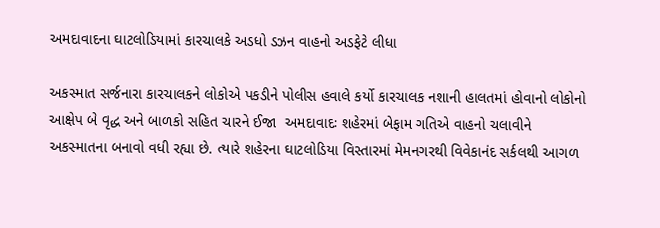અમદાવાદના ઘાટલોડિયામાં કારચાલકે અડધો ડઝન વાહનો અડફેટે લીધા

અકસ્માત સર્જનારા કારચાલકને લોકોએ પકડીને પોલીસ હવાલે કર્યો કારચાલક નશાની હાલતમાં હોવાનો લોકોનો આક્ષેપ બે વૃદ્ધ અને બાળકો સહિત ચારને ઈજા  અમદાવાદઃ શહેરમાં બેફામ ગતિએ વાહનો ચલાવીને અકસ્માતના બનાવો વધી રહ્યા છે. ત્યારે શહેરના ઘાટલોડિયા વિસ્તારમાં મેમનગરથી વિવેકાનંદ સર્કલથી આગળ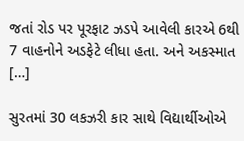જતાં રોડ પર પૂરફાટ ઝડપે આવેલી કારએ 6થી 7 વાહનોને અડફેટે લીધા હતા. અને અકસ્માત […]

સુરતમાં 30 લકઝરી કાર સાથે વિદ્યાર્થીઓએ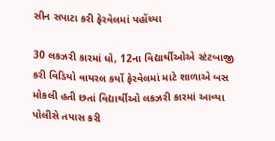સીન સપાટા કરી ફેરવેલમાં પહોંચ્યા

30 લકઝરી કારમાં ધો, 12ના વિદ્યાર્થીઓએ સ્ટંટબાજી કરી વિડિયો વાયરલ કર્યો ફેરવેલમાં માટે શાળાએ બસ મોકલી હતી છતાં વિદ્યાર્થીઓ લકઝરી કારમાં આવ્યા પોલીસે તપાસ કરી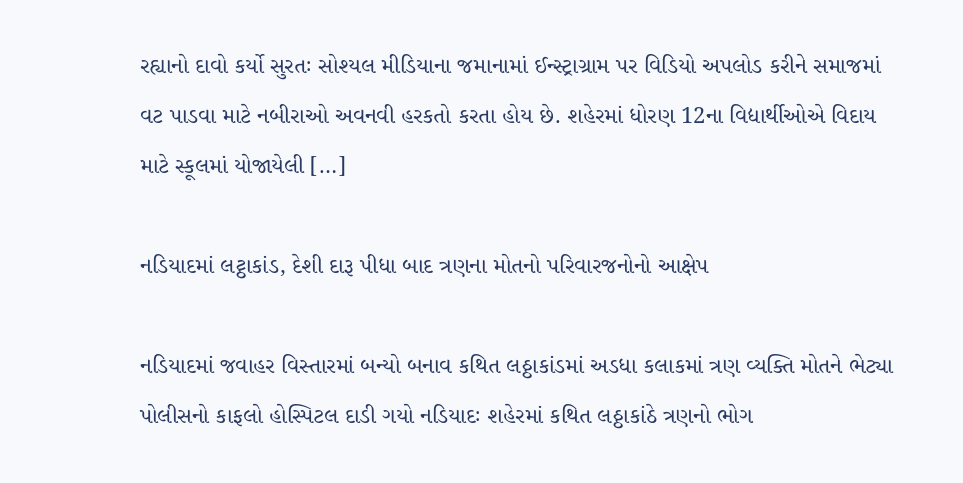રહ્યાનો દાવો કર્યો સુરતઃ સોશ્યલ મીડિયાના જમાનામાં ઈન્સ્ટ્રાગ્રામ પર વિડિયો અપલોડ કરીને સમાજમાં વટ પાડવા માટે નબીરાઓ અવનવી હરકતો કરતા હોય છે. શહેરમાં ધોરણ 12ના વિદ્યાર્થીઓએ વિદાય માટે સ્કૂલમાં યોજાયેલી […]

નડિયાદમાં લટ્ઠાકાંડ, દેશી દારૂ પીધા બાદ ત્રણના મોતનો પરિવારજનોનો આક્ષેપ

નડિયાદમાં જવાહર વિસ્તારમાં બન્યો બનાવ કથિત લઠ્ઠાકાંડમાં અડધા કલાકમાં ત્રણ વ્યક્તિ મોતને ભેટ્યા પોલીસનો કાફલો હોસ્પિટલ દાડી ગયો નડિયાદઃ શહેરમાં કથિત લઠ્ઠાકાંઠે ત્રણનો ભોગ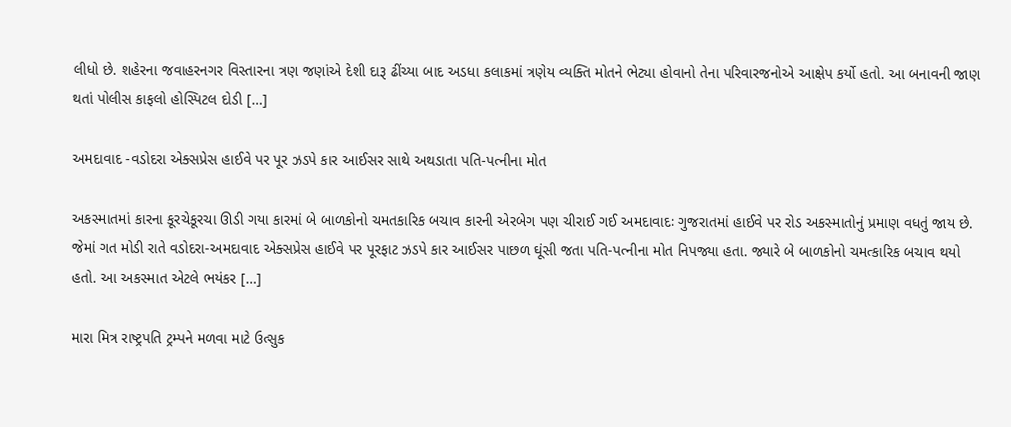લીધો છે. શહેરના જવાહરનગર વિસ્તારના ત્રણ જણાંએ દેશી દારૂ ઢીંચ્યા બાદ અડધા કલાકમાં ત્રણેય વ્યક્તિ મોતને ભેટ્યા હોવાનો તેના પરિવારજનોએ આક્ષેપ કર્યો હતો. આ બનાવની જાણ થતાં પોલીસ કાફલો હોસ્પિટલ દોડી […]

અમદાવાદ -વડોદરા એક્સપ્રેસ હાઈવે પર પૂર ઝડપે કાર આઈસર સાથે અથડાતા પતિ-પત્નીના મોત

અકસ્માતમાં કારના કૂરચેકૂરચા ઊડી ગયા કારમાં બે બાળકોનો ચમતકારિક બચાવ કારની એરબેગ પણ ચીરાઈ ગઈ અમદાવાદઃ ગુજરાતમાં હાઈવે પર રોડ અકસ્માતોનું પ્રમાણ વધતું જાય છે. જેમાં ગત મોડી રાતે વડોદરા-અમદાવાદ એક્સપ્રેસ હાઈવે પર પૂરફાટ ઝડપે કાર આઈસર પાછળ ઘૂંસી જતા પતિ-પત્નીના મોત નિપજ્યા હતા. જ્યારે બે બાળકોનો ચમત્કારિક બચાવ થયો હતો. આ અકસ્માત એટલે ભયંકર […]

મારા મિત્ર રાષ્ટ્રપતિ ટ્રમ્પને મળવા માટે ઉત્સુક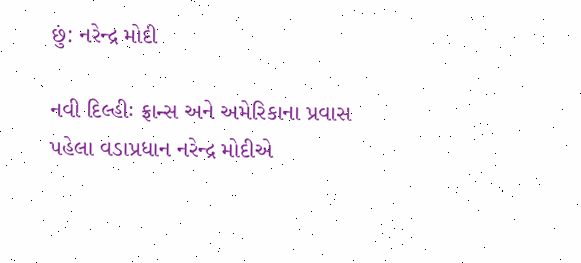છું: નરેન્દ્ર મોદી

નવી દિલ્હીઃ ફ્રાન્સ અને અમેરિકાના પ્રવાસ પહેલા વડાપ્રધાન નરેન્દ્ર મોદીએ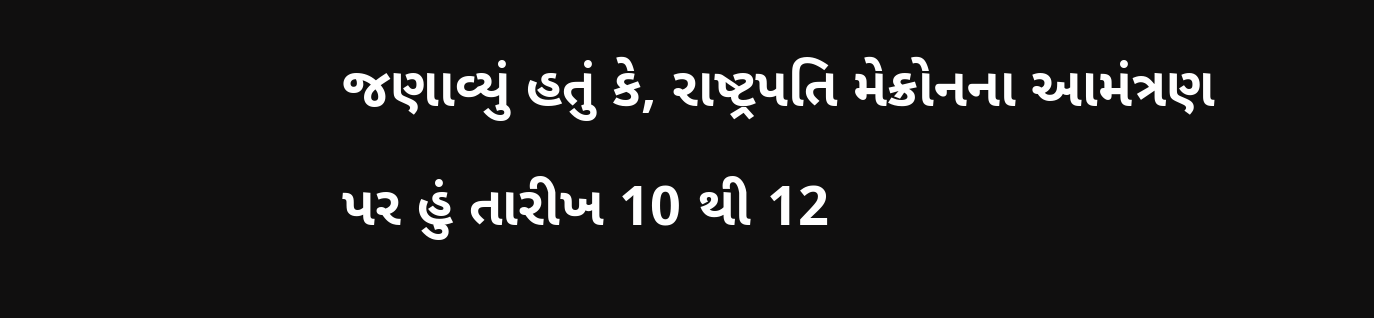જણાવ્યું હતું કે, રાષ્ટ્રપતિ મેક્રોનના આમંત્રણ પર હું તારીખ 10 થી 12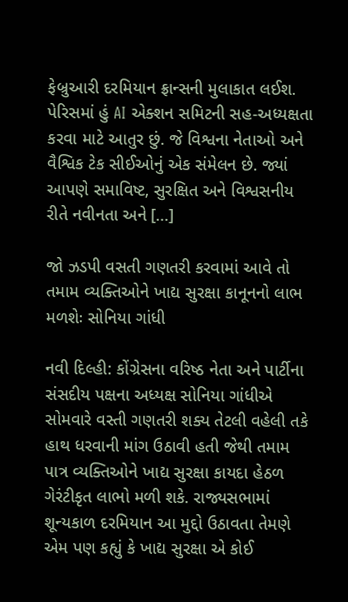ફેબ્રુઆરી દરમિયાન ફ્રાન્સની મુલાકાત લઈશ. પેરિસમાં હું AI એક્શન સમિટની સહ-અધ્યક્ષતા કરવા માટે આતુર છું. જે વિશ્વના નેતાઓ અને વૈશ્વિક ટેક સીઈઓનું એક સંમેલન છે. જ્યાં આપણે સમાવિષ્ટ, સુરક્ષિત અને વિશ્વસનીય રીતે નવીનતા અને […]

જો ઝડપી વસતી ગણતરી કરવામાં આવે તો તમામ વ્યક્તિઓને ખાદ્ય સુરક્ષા કાનૂનનો લાભ મળશેઃ સોનિયા ગાંધી

નવી દિલ્હી: કોંગ્રેસના વરિષ્ઠ નેતા અને પાર્ટીના સંસદીય પક્ષના અધ્યક્ષ સોનિયા ગાંધીએ સોમવારે વસ્તી ગણતરી શક્ય તેટલી વહેલી તકે હાથ ધરવાની માંગ ઉઠાવી હતી જેથી તમામ પાત્ર વ્યક્તિઓને ખાદ્ય સુરક્ષા કાયદા હેઠળ ગેરંટીકૃત લાભો મળી શકે. રાજ્યસભામાં શૂન્યકાળ દરમિયાન આ મુદ્દો ઉઠાવતા તેમણે એમ પણ કહ્યું કે ખાદ્ય સુરક્ષા એ કોઈ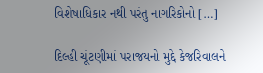વિશેષાધિકાર નથી પરંતુ નાગરિકોનો […]

દિલ્હી ચૂંટણીમાં પરાજયનો મુદ્દે કેજરિવાલને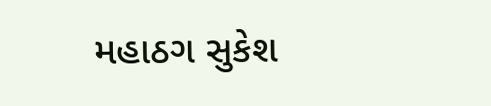મહાઠગ સુકેશ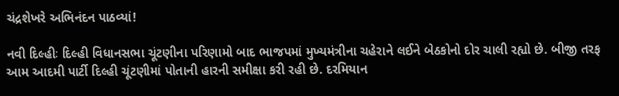ચંદ્રશેખરે અભિનંદન પાઠવ્યાં!

નવી દિલ્હીઃ દિલ્હી વિધાનસભા ચૂંટણીના પરિણામો બાદ ભાજપમાં મુખ્યમંત્રીના ચહેરાને લઈને બેઠકોનો દોર ચાલી રહ્યો છે. બીજી તરફ આમ આદમી પાર્ટી દિલ્હી ચૂંટણીમાં પોતાની હારની સમીક્ષા કરી રહી છે. દરમિયાન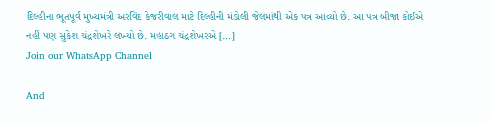દિલ્હીના ભૂતપૂર્વ મુખ્યમંત્રી અરવિંદ કેજરીવાલ માટે દિલ્હીની મંડોલી જેલમાંથી એક પત્ર આવ્યો છે. આ પત્ર બીજા કોઈએ નહીં પણ સુકેશ ચંદ્રશેખરે લખ્યો છે. મહાઠગ ચંદ્રશેખરએ […]
Join our WhatsApp Channel

And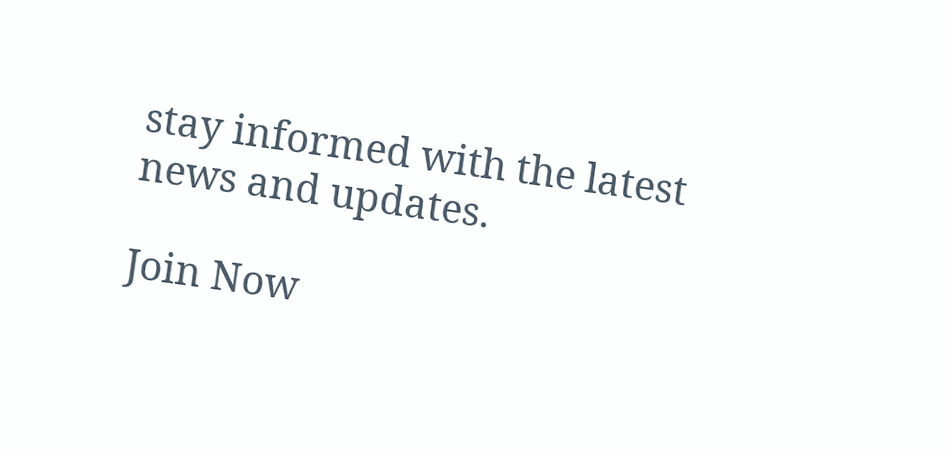stay informed with the latest news and updates.

Join Now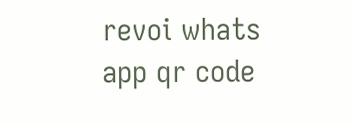revoi whats app qr code